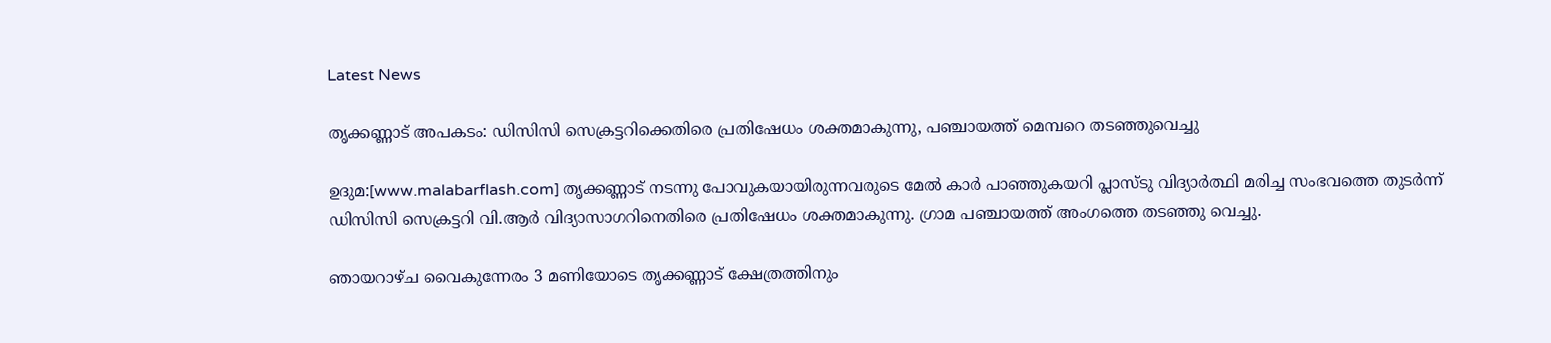Latest News

തൃക്കണ്ണാട് അപകടം: ഡിസിസി സെക്രട്ടറിക്കെതിരെ പ്രതിഷേധം ശക്തമാകുന്നു, പഞ്ചായത്ത് മെമ്പറെ തടഞ്ഞുവെച്ചു

ഉദുമ:[www.malabarflash.com] തൃക്കണ്ണാട് നടന്നു പോവുകയായിരുന്നവരുടെ മേല്‍ കാര്‍ പാഞ്ഞുകയറി പ്ലാസ്ടു വിദ്യാര്‍ത്ഥി മരിച്ച സംഭവത്തെ തുടര്‍ന്ന് ഡിസിസി സെക്രട്ടറി വി.ആര്‍ വിദ്യാസാഗറിനെതിരെ പ്രതിഷേധം ശക്തമാകുന്നു. ഗ്രാമ പഞ്ചായത്ത് അംഗത്തെ തടഞ്ഞു വെച്ചു.

ഞായറാഴ്ച വൈകുന്നേരം 3 മണിയോടെ തൃക്കണ്ണാട് ക്ഷേത്രത്തിനും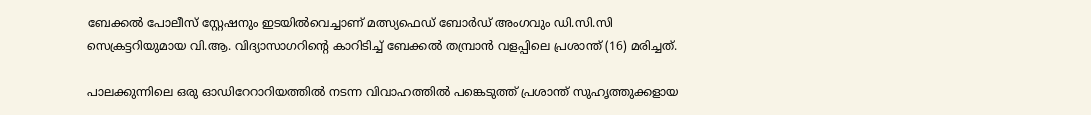ബേക്കല്‍ പോലീസ് സ്റ്റേഷനും ഇടയില്‍വെച്ചാണ് മത്സ്യഫെഡ് ബോര്‍ഡ് അംഗവും ഡി.സി.സി സെക്രട്ടറിയുമായ വി.ആ. വിദ്യാസാഗറിന്റെ കാറിടിച്ച് ബേക്കല്‍ തമ്പ്രാന്‍ വളപ്പിലെ പ്രശാന്ത് (16) മരിച്ചത്.

പാലക്കുന്നിലെ ഒരു ഓഡിറേറാറിയത്തില്‍ നടന്ന വിവാഹത്തില്‍ പങ്കെടുത്ത് പ്രശാന്ത് സുഹൃത്തുക്കളായ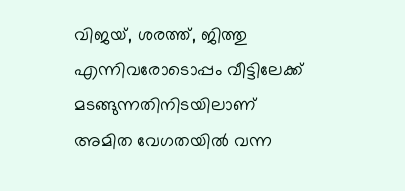വിജയ്, ശരത്ത്, ജിത്തു എന്നിവരോടൊപ്പം വീട്ടിലേക്ക് മടങ്ങുന്നതിനിടയിലാണ് അമിത വേഗതയില്‍ വന്ന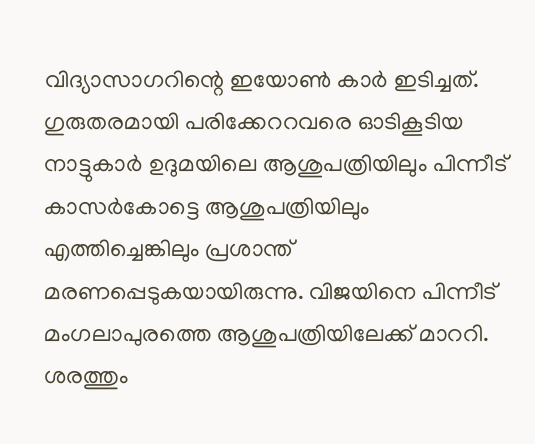വിദ്യാസാഗറിന്റെ ഇയോണ്‍ കാര്‍ ഇടിച്ചത്. ഗുരുതരമായി പരിക്കേററവരെ ഓടികൂടിയ നാട്ടുകാര്‍ ഉദുമയിലെ ആശുപത്രിയിലും പിന്നീട് കാസര്‍കോട്ടെ ആശുപത്രിയിലും എത്തിച്ചെങ്കിലും പ്രശാന്ത് മരണപ്പെടുകയായിരുന്നു. വിജയിനെ പിന്നീട് മംഗലാപുരത്തെ ആശുപത്രിയിലേക്ക് മാററി. ശരത്തും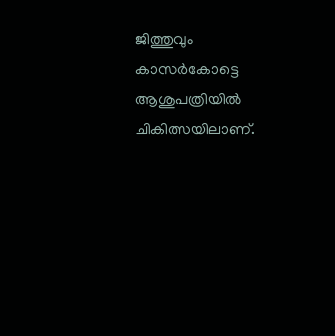ജിത്തുവും കാസര്‍കോട്ടെ ആശുപത്രിയില്‍ ചികിത്സയിലാണ്.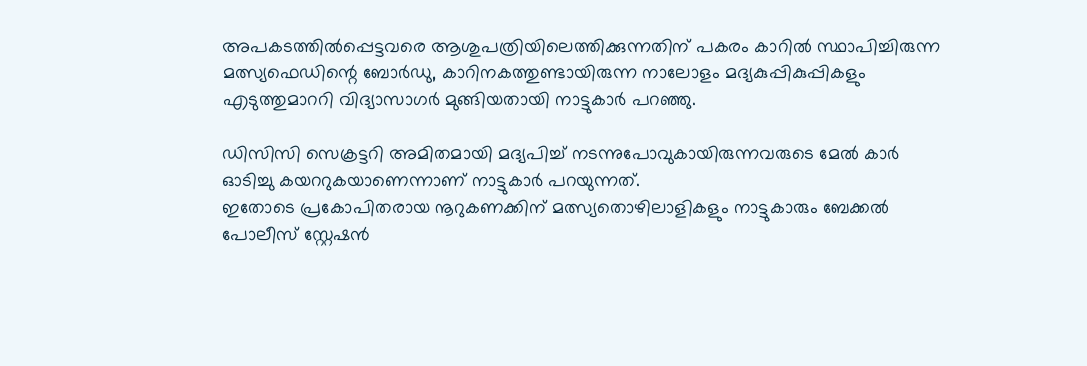അപകടത്തില്‍പ്പെട്ടവരെ ആശുപത്രിയിലെത്തിക്കുന്നതിന് പകരം കാറില്‍ സ്ഥാപിച്ചിരുന്ന മത്സ്യഫെഡിന്റെ ബോര്‍ഡു, കാറിനകത്തുണ്ടായിരുന്ന നാലോളം മദ്യകുപ്പികുപ്പികളും എടുത്തുമാററി വിദ്യാസാഗര്‍ മുങ്ങിയതായി നാട്ടുകാര്‍ പറഞ്ഞു.

ഡിസിസി സെക്രട്ടറി അമിതമായി മദ്യപിച്ച് നടന്നുപോവുകായിരുന്നവരുടെ മേല്‍ കാര്‍ ഓടിച്ചു കയററുകയാണെന്നാണ് നാട്ടുകാര്‍ പറയുന്നത്.
ഇതോടെ പ്രകോപിതരായ നൂറുകണക്കിന് മത്സ്യതൊഴിലാളികളും നാട്ടുകാരും ബേക്കല്‍ പോലീസ് സ്റ്റേഷന്‍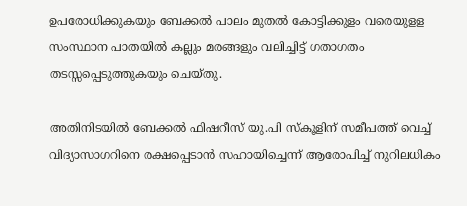ഉപരോധിക്കുകയും ബേക്കല്‍ പാലം മുതല്‍ കോട്ടിക്കുളം വരെയുളള സംസ്ഥാന പാതയില്‍ കല്ലും മരങ്ങളും വലിച്ചിട്ട് ഗതാഗതം തടസ്സപ്പെടുത്തുകയും ചെയ്തു.

അതിനിടയില്‍ ബേക്കല്‍ ഫിഷറീസ് യു.പി സ്‌കൂളിന് സമീപത്ത് വെച്ച് വിദ്യാസാഗറിനെ രക്ഷപ്പെടാന്‍ സഹായിച്ചെന്ന് ആരോപിച്ച് നുറിലധികം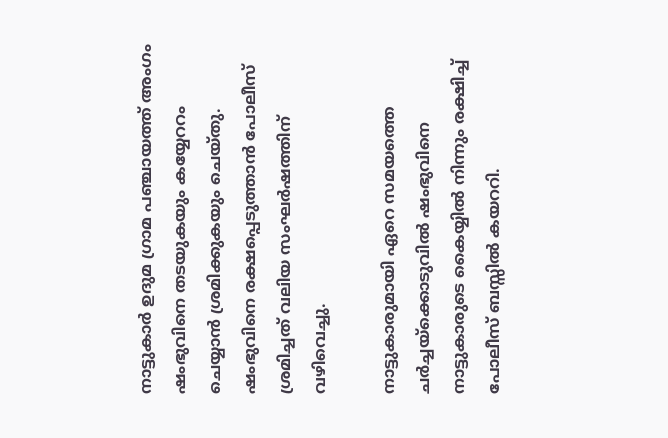നാട്ടുകാര്‍ ഉദുമ ഗ്രാമ പഞ്ചായത്ത് അംഗം ഷംഭുവിനെ തടയുകയും കയ്യേററം ചെയ്യാന്‍ ശ്രമിക്കുകയും ചെയ്തു. ഷംഭുവിനെ രക്ഷപ്പെടുത്താന്‍ പോലീസ് ശ്രമിച്ചത് വലിയ സംഘര്‍ഷത്തിന് വഴിവെച്ചു.

നാട്ടുകാരുമായി ഏറെ സമയത്തെ ചര്‍ച്ചയ്‌ക്കൊടുവില്‍ ഷംഭുവിനെ നാട്ടുകാരുടെ കൈയ്യില്‍ നിന്നും രക്ഷിച്ച് പോലീസ് ബസ്സില്‍ കയററി.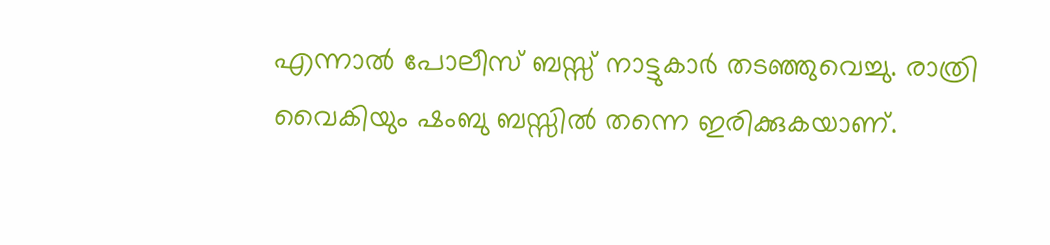എന്നാല്‍ പോലീസ് ബസ്സ് നാട്ടുകാര്‍ തടഞ്ഞുവെച്ചു. രാത്രി വൈകിയും ഷംബു ബസ്സില്‍ തന്നെ ഇരിക്കുകയാണ്.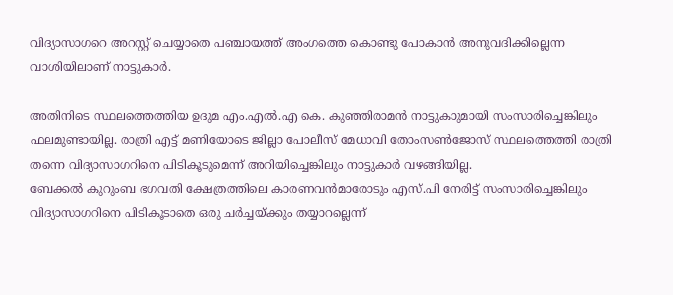വിദ്യാസാഗറെ അറസ്റ്റ് ചെയ്യാതെ പഞ്ചായത്ത് അംഗത്തെ കൊണ്ടു പോകാന്‍ അനുവദിക്കില്ലെന്ന വാശിയിലാണ് നാട്ടുകാര്‍.

അതിനിടെ സ്ഥലത്തെത്തിയ ഉദുമ എം.എല്‍.എ കെ. കുഞ്ഞിരാമന്‍ നാട്ടുകാുമായി സംസാരിച്ചെങ്കിലും ഫലമുണ്ടായില്ല. രാത്രി എട്ട് മണിയോടെ ജില്ലാ പോലീസ് മേധാവി തോംസണ്‍ജോസ് സ്ഥലത്തെത്തി രാത്രി തന്നെ വിദ്യാസാഗറിനെ പിടികൂടുമെന്ന് അറിയിച്ചെങ്കിലും നാട്ടുകാര്‍ വഴങ്ങിയില്ല.
ബേക്കല്‍ കുറുംബ ഭഗവതി ക്ഷേത്രത്തിലെ കാരണവന്‍മാരോടും എസ്.പി നേരിട്ട് സംസാരിച്ചെങ്കിലും വിദ്യാസാഗറിനെ പിടികൂടാതെ ഒരു ചര്‍ച്ചയ്ക്കും തയ്യാറല്ലെന്ന്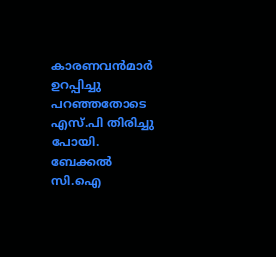കാരണവന്‍മാര്‍ ഉറപ്പിച്ചു പറഞ്ഞതോടെ എസ്.പി തിരിച്ചു പോയി.
ബേക്കല്‍ സി.ഐ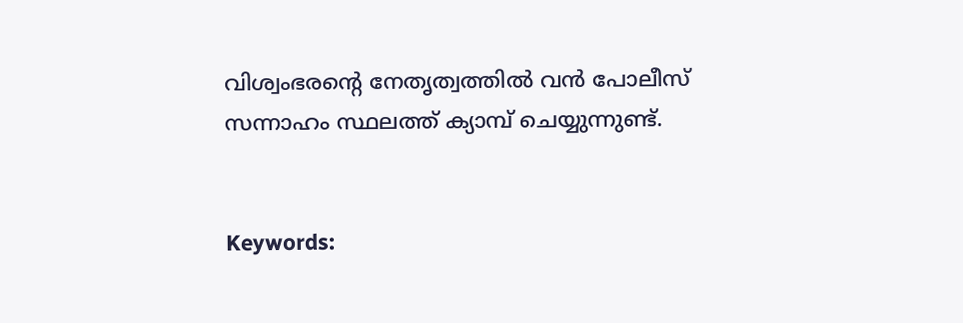വിശ്വംഭരന്റെ നേതൃത്വത്തില്‍ വന്‍ പോലീസ് സന്നാഹം സ്ഥലത്ത് ക്യാമ്പ് ചെയ്യുന്നുണ്ട്.


Keywords: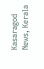Kasaragod News, Kerala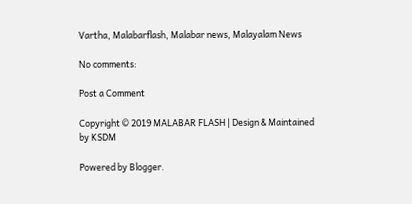Vartha, Malabarflash, Malabar news, Malayalam News

No comments:

Post a Comment

Copyright © 2019 MALABAR FLASH | Design & Maintained by KSDM

Powered by Blogger.